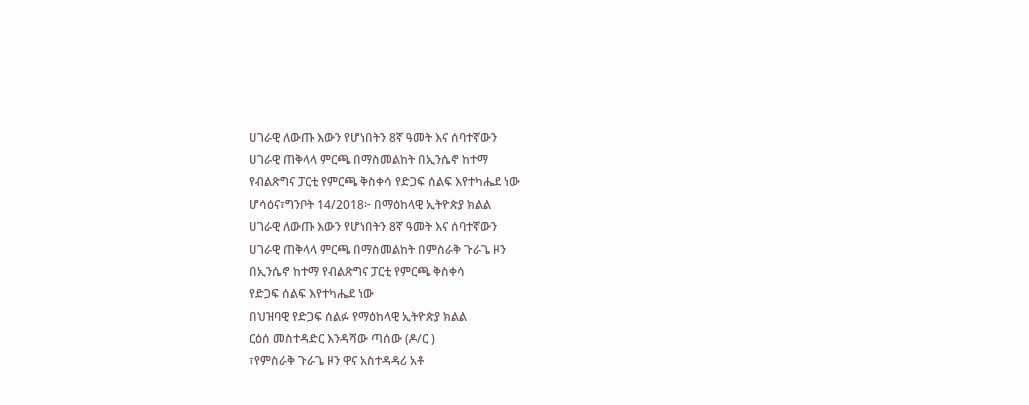ሀገራዊ ለውጡ እውን የሆነበትን 8ኛ ዓመት እና ሰባተኛውን
ሀገራዊ ጠቅላላ ምርጫ በማስመልከት በኢንሴኖ ከተማ
የብልጽግና ፓርቲ የምርጫ ቅስቀሳ የድጋፍ ሰልፍ እየተካሔደ ነው
ሆሳዕና፣ግንቦት 14/2018፦ በማዕከላዊ ኢትዮጵያ ክልል
ሀገራዊ ለውጡ እውን የሆነበትን 8ኛ ዓመት እና ሰባተኛውን
ሀገራዊ ጠቅላላ ምርጫ በማስመልከት በምስራቅ ጉራጌ ዞን
በኢንሴኖ ከተማ የብልጽግና ፓርቲ የምርጫ ቅስቀሳ
የድጋፍ ሰልፍ እየተካሔደ ነው
በህዝባዊ የድጋፍ ሰልፉ የማዕከላዊ ኢትዮጵያ ክልል
ርዕሰ መስተዳድር እንዳሻው ጣሰው (ዶ/ር )
፣የምስራቅ ጉራጌ ዞን ዋና አስተዳዳሪ አቶ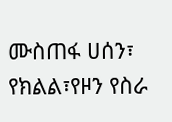ሙስጠፋ ሀሰን፣
የክልል፣የዞን የስራ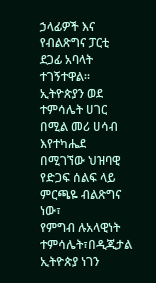ኃላፊዎች እና የብልጽግና ፓርቲ
ደጋፊ አባላት ተገኝተዋል።
ኢትዮጵያን ወደ ተምሳሌት ሀገር በሚል መሪ ሀሳብ እየተካሔደ
በሚገኘው ህዝባዊ የድጋፍ ሰልፍ ላይ ምርጫዬ ብልጽግና ነው፣
የምግብ ሉአላዊነት ተምሳሌት፣በዲጂታል ኢትዮጵያ ነገን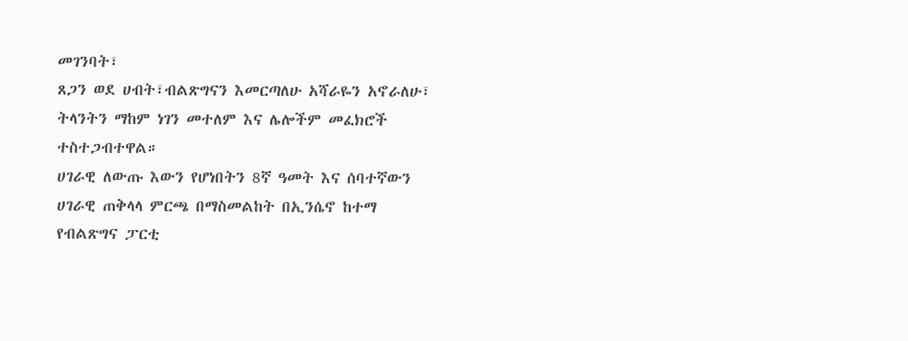መገንባት፣
ጸጋን ወደ ሀብት፣ብልጽግናን እመርጣለሁ አሻራዬን አኖራለሁ፣
ትላንትን ማከም ነገን መተለም እና ሌሎችም መፈክሮች
ተስተጋብተዋል።
ሀገራዊ ለውጡ እውን የሆነበትን 8ኛ ዓመት እና ሰባተኛውን
ሀገራዊ ጠቅላላ ምርጫ በማስመልከት በኢንሴኖ ከተማ
የብልጽግና ፓርቲ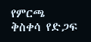የምርጫ ቅስቀሳ የድጋፍ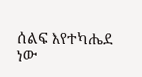ሰልፍ እየተካሔደ ነው